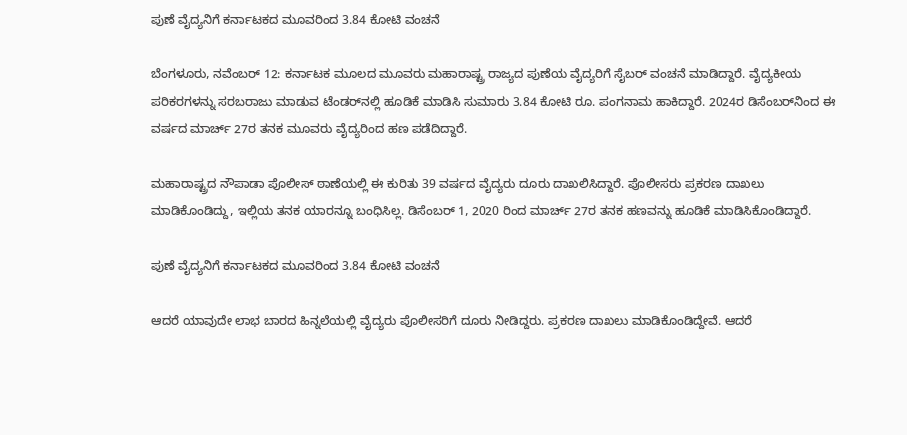ಪುಣೆ ವೈದ್ಯನಿಗೆ ಕರ್ನಾಟಕದ ಮೂವರಿಂದ 3.84 ಕೋಟಿ ವಂಚನೆ

ಬೆಂಗಳೂರು, ನವೆಂಬರ್ 12: ಕರ್ನಾಟಕ ಮೂಲದ ಮೂವರು ಮಹಾರಾಷ್ಟ್ರ ರಾಜ್ಯದ ಪುಣೆಯ ವೈದ್ಯರಿಗೆ ಸೈಬರ್ ವಂಚನೆ ಮಾಡಿದ್ದಾರೆ. ವೈದ್ಯಕೀಯ ಪರಿಕರಗಳನ್ನು ಸರಬರಾಜು ಮಾಡುವ ಟೆಂಡರ್‌ನಲ್ಲಿ ಹೂಡಿಕೆ ಮಾಡಿಸಿ ಸುಮಾರು 3.84 ಕೋಟಿ ರೂ. ಪಂಗನಾಮ ಹಾಕಿದ್ದಾರೆ. 2024ರ ಡಿಸೆಂಬರ್‌ನಿಂದ ಈ ವರ್ಷದ ಮಾರ್ಚ್‌ 27ರ ತನಕ ಮೂವರು ವೈದ್ಯರಿಂದ ಹಣ ಪಡೆದಿದ್ದಾರೆ.

ಮಹಾರಾಷ್ಟ್ರದ ನೌಪಾಡಾ ಪೊಲೀಸ್ ಠಾಣೆಯಲ್ಲಿ ಈ ಕುರಿತು 39 ವರ್ಷದ ವೈದ್ಯರು ದೂರು ದಾಖಲಿಸಿದ್ದಾರೆ. ಪೊಲೀಸರು ಪ್ರಕರಣ ದಾಖಲು ಮಾಡಿಕೊಂಡಿದ್ದು, ಇಲ್ಲಿಯ ತನಕ ಯಾರನ್ನೂ ಬಂಧಿಸಿಲ್ಲ. ಡಿಸೆಂಬರ್ 1, 2020 ರಿಂದ ಮಾರ್ಚ್ 27ರ ತನಕ ಹಣವನ್ನು ಹೂಡಿಕೆ ಮಾಡಿಸಿಕೊಂಡಿದ್ದಾರೆ.

ಪುಣೆ ವೈದ್ಯನಿಗೆ ಕರ್ನಾಟಕದ ಮೂವರಿಂದ 3.84 ಕೋಟಿ ವಂಚನೆ

ಆದರೆ ಯಾವುದೇ ಲಾಭ ಬಾರದ ಹಿನ್ನಲೆಯಲ್ಲಿ ವೈದ್ಯರು ಪೊಲೀಸರಿಗೆ ದೂರು ನೀಡಿದ್ದರು. ಪ್ರಕರಣ ದಾಖಲು ಮಾಡಿಕೊಂಡಿದ್ದೇವೆ. ಆದರೆ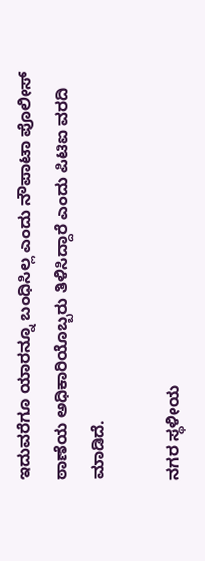ಇದುವರೆಗೂ ಯಾರನ್ನೂ ಬಂಧಿಸಿಲ್ಲ ಎಂದು ನೌಪಾಟಾ ಪೊಲೀಸ್ ಠಾಣೆಯ ಅಧಿಕಾರಿಯೊಬ್ಬರು ತಿಳಿಸಿದ್ದಾರೆ ಎಂದು ಪಿಟಿಐ ವರದಿ ಮಾಡಿದೆ.

ನಗರ ಸ್ಥಳೀಯ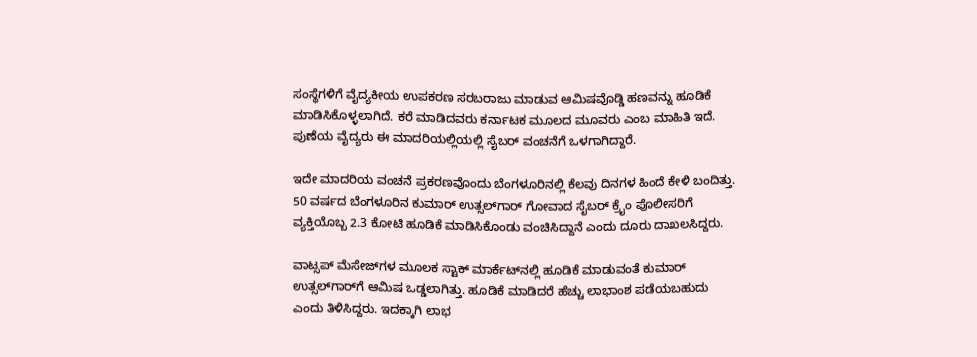ಸಂಸ್ಥೆಗಳಿಗೆ ವೈದ್ಯಕೀಯ ಉಪಕರಣ ಸರಬರಾಜು ಮಾಡುವ ಆಮಿಷವೊಡ್ಡಿ ಹಣವನ್ನು ಹೂಡಿಕೆ ಮಾಡಿಸಿಕೊಳ್ಳಲಾಗಿದೆ. ಕರೆ ಮಾಡಿದವರು ಕರ್ನಾಟಕ ಮೂಲದ ಮೂವರು ಎಂಬ ಮಾಹಿತಿ ಇದೆ. ಪುಣೆಯ ವೈದ್ಯರು ಈ ಮಾದರಿಯಲ್ಲಿಯಲ್ಲಿ ಸೈಬರ್ ವಂಚನೆಗೆ ಒಳಗಾಗಿದ್ದಾರೆ.

ಇದೇ ಮಾದರಿಯ ವಂಚನೆ ಪ್ರಕರಣವೊಂದು ಬೆಂಗಳೂರಿನಲ್ಲಿ ಕೆಲವು ದಿನಗಳ ಹಿಂದೆ ಕೇಳಿ ಬಂದಿತ್ತು. 50 ವರ್ಷದ ಬೆಂಗಳೂರಿನ ಕುಮಾರ್ ಉತ್ಸಲ್‌ಗಾರ್‌ ಗೋವಾದ ಸೈಬರ್‌ ಕ್ರೈಂ ಪೊಲೀಸರಿಗೆ ವ್ಯಕ್ತಿಯೊಬ್ಬ 2.3 ಕೋಟಿ ಹೂಡಿಕೆ ಮಾಡಿಸಿಕೊಂಡು ವಂಚಿಸಿದ್ದಾನೆ ಎಂದು ದೂರು ದಾಖಲಸಿದ್ದರು.

ವಾಟ್ಸಪ್ ಮೆಸೇಜ್‌ಗಳ ಮೂಲಕ ಸ್ಟಾಕ್‌ ಮಾರ್ಕೆಟ್‌ನಲ್ಲಿ ಹೂಡಿಕೆ ಮಾಡುವಂತೆ ಕುಮಾರ್ ಉತ್ಸಲ್‌ಗಾರ್‌ಗೆ ಆಮಿಷ ಒಡ್ಡಲಾಗಿತ್ತು. ಹೂಡಿಕೆ ಮಾಡಿದರೆ ಹೆಚ್ಚು ಲಾಭಾಂಶ ಪಡೆಯಬಹುದು ಎಂದು ತಿಳಿಸಿದ್ದರು. ಇದಕ್ಕಾಗಿ ಲಾಭ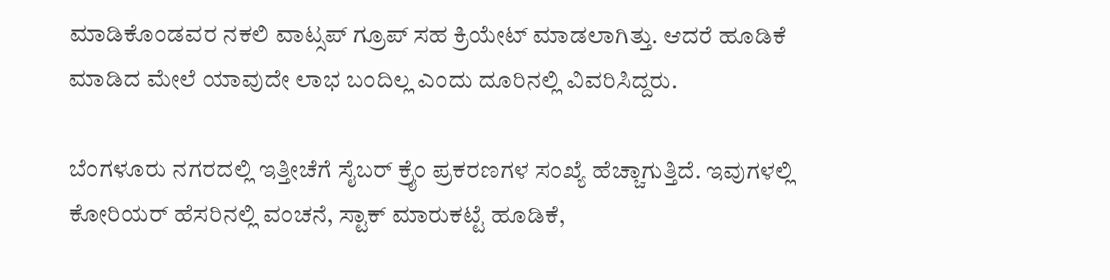ಮಾಡಿಕೊಂಡವರ ನಕಲಿ ವಾಟ್ಸಪ್ ಗ್ರೂಪ್ ಸಹ ಕ್ರಿಯೇಟ್‌ ಮಾಡಲಾಗಿತ್ತು. ಆದರೆ ಹೂಡಿಕೆ ಮಾಡಿದ ಮೇಲೆ ಯಾವುದೇ ಲಾಭ ಬಂದಿಲ್ಲ ಎಂದು ದೂರಿನಲ್ಲಿ ವಿವರಿಸಿದ್ದರು.

ಬೆಂಗಳೂರು ನಗರದಲ್ಲಿ ಇತ್ತೀಚೆಗೆ ಸೈಬರ್ ಕ್ರೈಂ ಪ್ರಕರಣಗಳ ಸಂಖ್ಯೆ ಹೆಚ್ಚಾಗುತ್ತಿದೆ. ಇವುಗಳಲ್ಲಿ ಕೋರಿಯರ್ ಹೆಸರಿನಲ್ಲಿ ವಂಚನೆ, ಸ್ಟಾಕ್ ಮಾರುಕಟ್ಟೆ ಹೂಡಿಕೆ,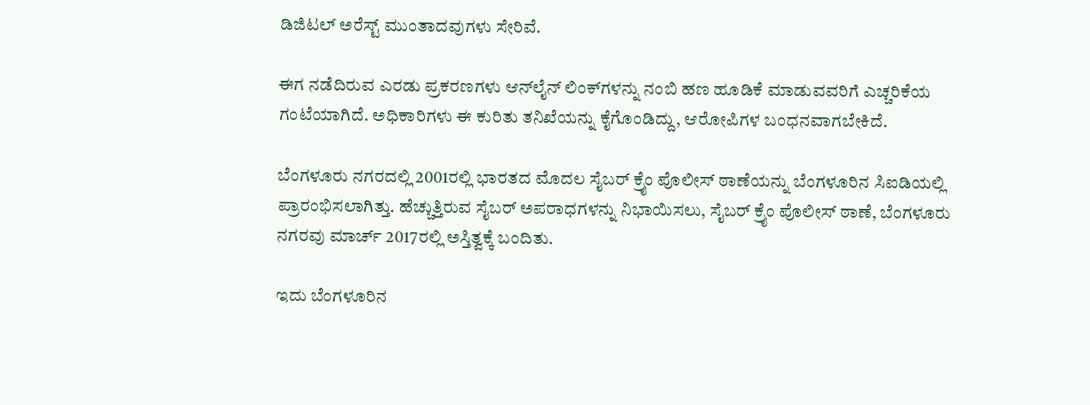ಡಿಜಿಟಲ್ ಅರೆಸ್ಟ್ ಮುಂತಾದವುಗಳು ಸೇರಿವೆ.

ಈಗ ನಡೆದಿರುವ ಎರಡು ಪ್ರಕರಣಗಳು ಆನ್‌ಲೈನ್ ಲಿಂಕ್‌ಗಳನ್ನು ನಂಬಿ ಹಣ ಹೂಡಿಕೆ ಮಾಡುವವರಿಗೆ ಎಚ್ಚರಿಕೆಯ ಗಂಟೆಯಾಗಿದೆ. ಅಧಿಕಾರಿಗಳು ಈ ಕುರಿತು ತನಿಖೆಯನ್ನು ಕೈಗೊಂಡಿದ್ದು, ಆರೋಪಿಗಳ ಬಂಧನವಾಗಬೇಕಿದೆ.

ಬೆಂಗಳೂರು ನಗರದಲ್ಲಿ 2001ರಲ್ಲಿ ಭಾರತದ ಮೊದಲ ಸೈಬರ್ ಕ್ರೈಂ ಪೊಲೀಸ್ ಠಾಣೆಯನ್ನು ಬೆಂಗಳೂರಿನ ಸಿಐಡಿಯಲ್ಲಿ ಪ್ರಾರಂಭಿಸಲಾಗಿತ್ತು. ಹೆಚ್ಚುತ್ತಿರುವ ಸೈಬರ್ ಅಪರಾಧಗಳನ್ನು ನಿಭಾಯಿಸಲು, ಸೈಬರ್ ಕ್ರೈಂ ಪೊಲೀಸ್ ಠಾಣೆ, ಬೆಂಗಳೂರು ನಗರವು ಮಾರ್ಚ್ 2017ರಲ್ಲಿ ಅಸ್ತಿತ್ವಕ್ಕೆ ಬಂದಿತು.

ಇದು ಬೆಂಗಳೂರಿನ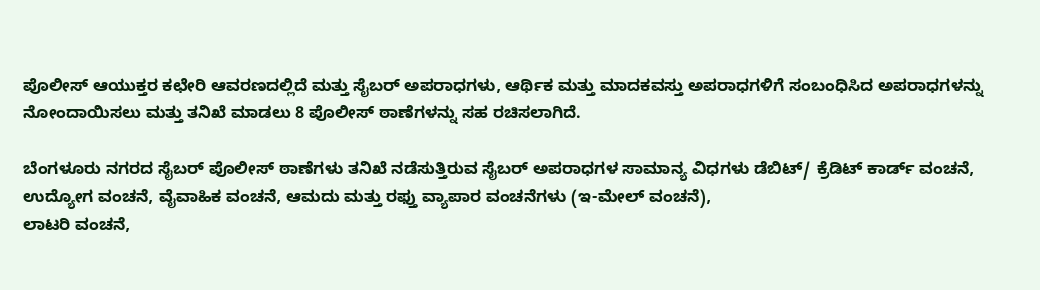ಪೊಲೀಸ್ ಆಯುಕ್ತರ ಕಛೇರಿ ಆವರಣದಲ್ಲಿದೆ ಮತ್ತು ಸೈಬರ್ ಅಪರಾಧಗಳು, ಆರ್ಥಿಕ ಮತ್ತು ಮಾದಕವಸ್ತು ಅಪರಾಧಗಳಿಗೆ ಸಂಬಂಧಿಸಿದ ಅಪರಾಧಗಳನ್ನು ನೋಂದಾಯಿಸಲು ಮತ್ತು ತನಿಖೆ ಮಾಡಲು 8 ಪೊಲೀಸ್ ಠಾಣೆಗಳನ್ನು ಸಹ ರಚಿಸಲಾಗಿದೆ.

ಬೆಂಗಳೂರು ನಗರದ ಸೈಬರ್ ಪೊಲೀಸ್ ಠಾಣೆಗಳು ತನಿಖೆ ನಡೆಸುತ್ತಿರುವ ಸೈಬರ್ ಅಪರಾಧಗಳ ಸಾಮಾನ್ಯ ವಿಧಗಳು ಡೆಬಿಟ್/ ಕ್ರೆಡಿಟ್ ಕಾರ್ಡ್ ವಂಚನೆ, ಉದ್ಯೋಗ ವಂಚನೆ, ವೈವಾಹಿಕ ವಂಚನೆ, ಆಮದು ಮತ್ತು ರಫ್ತು ವ್ಯಾಪಾರ ವಂಚನೆಗಳು (ಇ-ಮೇಲ್ ವಂಚನೆ),
ಲಾಟರಿ ವಂಚನೆ,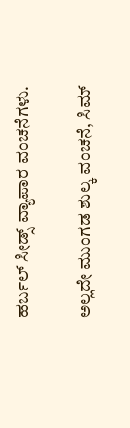ಹರ್ಬಲ್ ಸೀಡ್ಸ್ ವ್ಯಾಪಾರ ವಂಚನೆಗಳು.

ಅಲ್ಲದೇ ಮುಂಗಡ ಶುಲ್ಕ ವಂಚನೆ, ಸಿಮ್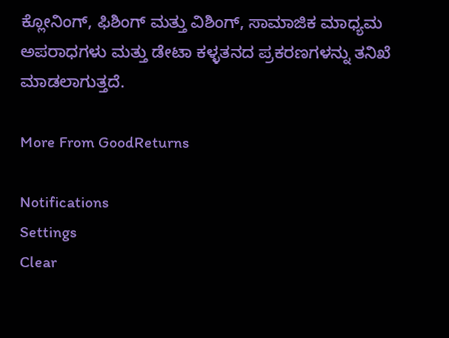ಕ್ಲೋನಿಂಗ್, ಫಿಶಿಂಗ್ ಮತ್ತು ವಿಶಿಂಗ್, ಸಾಮಾಜಿಕ ಮಾಧ್ಯಮ ಅಪರಾಧಗಳು ಮತ್ತು ಡೇಟಾ ಕಳ್ಳತನದ ಪ್ರಕರಣಗಳನ್ನು ತನಿಖೆ ಮಾಡಲಾಗುತ್ತದೆ.

More From GoodReturns

Notifications
Settings
Clear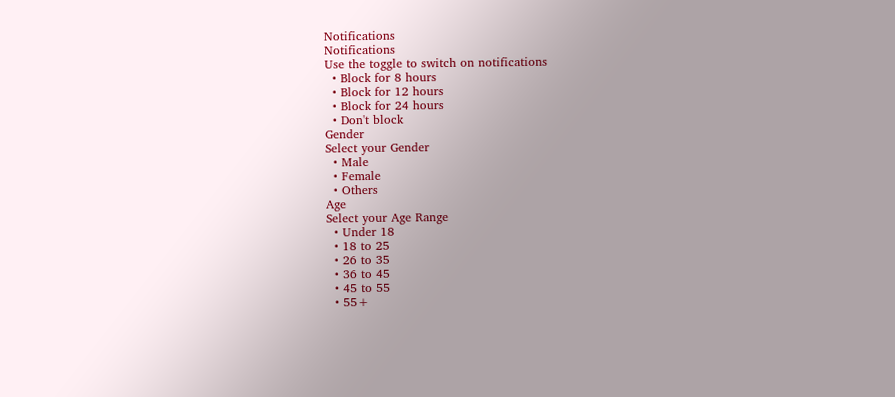Notifications
Notifications
Use the toggle to switch on notifications
  • Block for 8 hours
  • Block for 12 hours
  • Block for 24 hours
  • Don't block
Gender
Select your Gender
  • Male
  • Female
  • Others
Age
Select your Age Range
  • Under 18
  • 18 to 25
  • 26 to 35
  • 36 to 45
  • 45 to 55
  • 55+